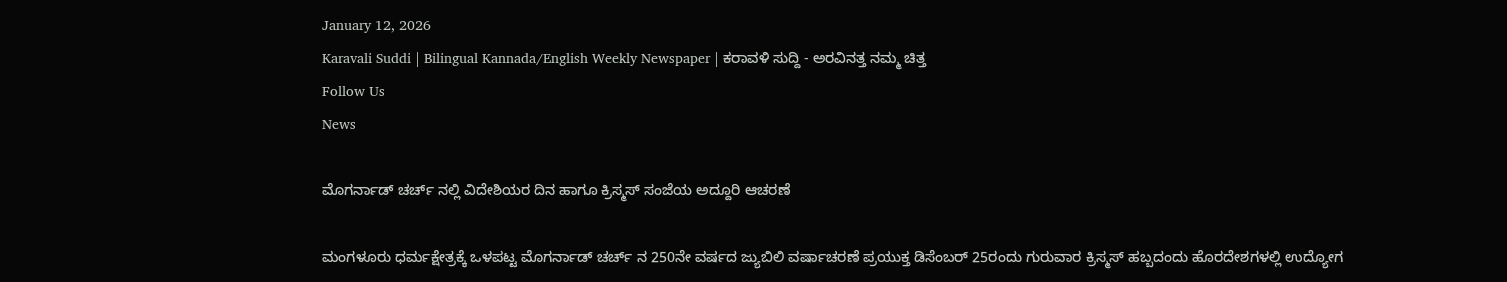January 12, 2026
Karavali Suddi | Bilingual Kannada/English Weekly Newspaper | ಕರಾವಳಿ ಸುದ್ದಿ - ಅರವಿನತ್ತ ನಮ್ಮ ಚಿತ್ತ
Follow Us
News

ಮೊಗರ್ನಾಡ್ ಚರ್ಚ್ ನಲ್ಲಿ ವಿದೇಶಿಯರ ದಿನ ಹಾಗೂ ಕ್ರಿಸ್ಮಸ್ ಸಂಜೆಯ ಅದ್ದೂರಿ ಆಚರಣೆ

ಮಂಗಳೂರು ಧರ್ಮಕ್ಷೇತ್ರಕ್ಕೆ ಒಳಪಟ್ಟ ಮೊಗರ್ನಾಡ್ ಚರ್ಚ್ ನ 250ನೇ ವರ್ಷದ ಜ್ಯುಬಿಲಿ ವರ್ಷಾಚರಣೆ ಪ್ರಯುಕ್ತ ಡಿಸೆಂಬರ್ 25ರಂದು ಗುರುವಾರ ಕ್ರಿಸ್ಮಸ್ ಹಬ್ಬದಂದು ಹೊರದೇಶಗಳಲ್ಲಿ ಉದ್ಯೋಗ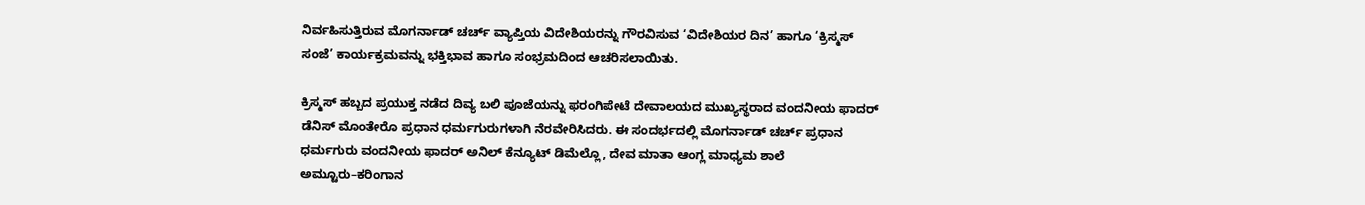ನಿರ್ವಹಿಸುತ್ತಿರುವ ಮೊಗರ್ನಾಡ್ ಚರ್ಚ್ ವ್ಯಾಪ್ತಿಯ ವಿದೇಶಿಯರನ್ನು ಗೌರವಿಸುವ ‘ವಿದೇಶಿಯರ ದಿನ’ ಹಾಗೂ ‘ಕ್ರಿಸ್ಮಸ್ ಸಂಜೆ’ ಕಾರ್ಯಕ್ರಮವನ್ನು ಭಕ್ತಿಭಾವ ಹಾಗೂ ಸಂಭ್ರಮದಿಂದ ಆಚರಿಸಲಾಯಿತು.

ಕ್ರಿಸ್ಮಸ್ ಹಬ್ಬದ ಪ್ರಯುಕ್ತ ನಡೆದ ದಿವ್ಯ ಬಲಿ ಪೂಜೆಯನ್ನು ಫರಂಗಿಪೇಟೆ ದೇವಾಲಯದ ಮುಖ್ಯಸ್ಥರಾದ ವಂದನೀಯ ಫಾದರ್ ಡೆನಿಸ್ ಮೊಂತೇರೊ ಪ್ರಧಾನ ಧರ್ಮಗುರುಗಳಾಗಿ ನೆರವೇರಿಸಿದರು. ಈ ಸಂದರ್ಭದಲ್ಲಿ ಮೊಗರ್ನಾಡ್ ಚರ್ಚ್ ಪ್ರಧಾನ ಧರ್ಮಗುರು ವಂದನೀಯ ಫಾದರ್ ಅನಿಲ್ ಕೆನ್ಯೂಟ್ ಡಿಮೆಲ್ಲೊ, ದೇವ ಮಾತಾ ಆಂಗ್ಲ ಮಾಧ್ಯಮ ಶಾಲೆ ಅಮ್ಟೂರು–ಕರಿಂಗಾನ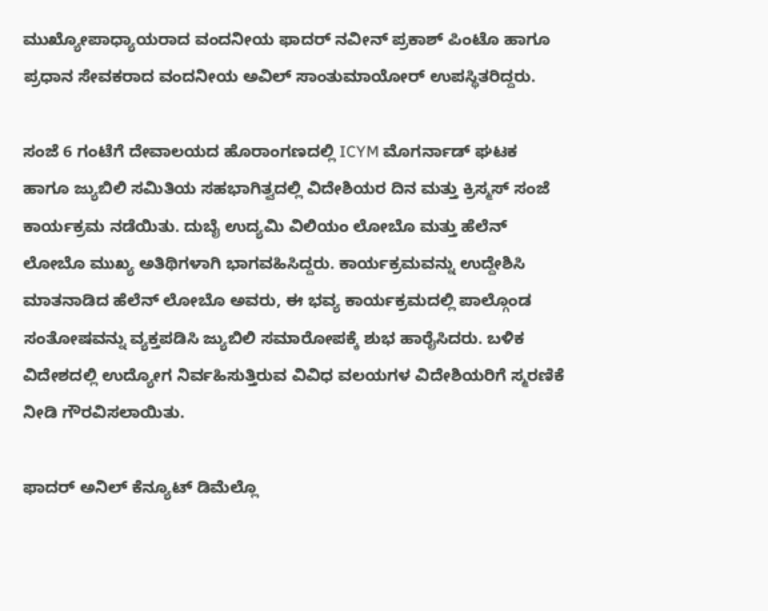ಮುಖ್ಯೋಪಾಧ್ಯಾಯರಾದ ವಂದನೀಯ ಫಾದರ್ ನವೀನ್ ಪ್ರಕಾಶ್ ಪಿಂಟೊ ಹಾಗೂ ಪ್ರಧಾನ ಸೇವಕರಾದ ವಂದನೀಯ ಅವಿಲ್ ಸಾಂತುಮಾಯೋರ್ ಉಪಸ್ಥಿತರಿದ್ದರು.

ಸಂಜೆ 6 ಗಂಟೆಗೆ ದೇವಾಲಯದ ಹೊರಾಂಗಣದಲ್ಲಿ ICYM ಮೊಗರ್ನಾಡ್ ಘಟಕ ಹಾಗೂ ಜ್ಯುಬಿಲಿ ಸಮಿತಿಯ ಸಹಭಾಗಿತ್ವದಲ್ಲಿ ವಿದೇಶಿಯರ ದಿನ ಮತ್ತು ಕ್ರಿಸ್ಮಸ್ ಸಂಜೆ ಕಾರ್ಯಕ್ರಮ ನಡೆಯಿತು. ದುಬೈ ಉದ್ಯಮಿ ವಿಲಿಯಂ ಲೋಬೊ ಮತ್ತು ಹೆಲೆನ್ ಲೋಬೊ ಮುಖ್ಯ ಅತಿಥಿಗಳಾಗಿ ಭಾಗವಹಿಸಿದ್ದರು. ಕಾರ್ಯಕ್ರಮವನ್ನು ಉದ್ದೇಶಿಸಿ ಮಾತನಾಡಿದ ಹೆಲೆನ್ ಲೋಬೊ ಅವರು, ಈ ಭವ್ಯ ಕಾರ್ಯಕ್ರಮದಲ್ಲಿ ಪಾಲ್ಗೊಂಡ ಸಂತೋಷವನ್ನು ವ್ಯಕ್ತಪಡಿಸಿ ಜ್ಯುಬಿಲಿ ಸಮಾರೋಪಕ್ಕೆ ಶುಭ ಹಾರೈಸಿದರು. ಬಳಿಕ ವಿದೇಶದಲ್ಲಿ ಉದ್ಯೋಗ ನಿರ್ವಹಿಸುತ್ತಿರುವ ವಿವಿಧ ವಲಯಗಳ ವಿದೇಶಿಯರಿಗೆ ಸ್ಮರಣಿಕೆ ನೀಡಿ ಗೌರವಿಸಲಾಯಿತು.

ಫಾದರ್ ಅನಿಲ್ ಕೆನ್ಯೂಟ್ ಡಿಮೆಲ್ಲೊ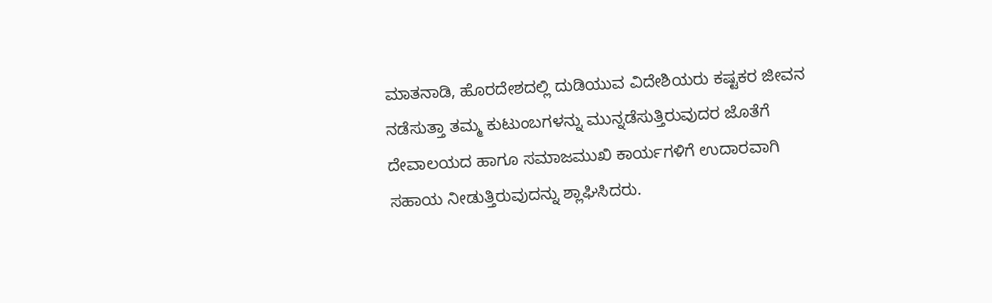ಮಾತನಾಡಿ, ಹೊರದೇಶದಲ್ಲಿ ದುಡಿಯುವ ವಿದೇಶಿಯರು ಕಷ್ಟಕರ ಜೀವನ ನಡೆಸುತ್ತಾ ತಮ್ಮ ಕುಟುಂಬಗಳನ್ನು ಮುನ್ನಡೆಸುತ್ತಿರುವುದರ ಜೊತೆಗೆ ದೇವಾಲಯದ ಹಾಗೂ ಸಮಾಜಮುಖಿ ಕಾರ್ಯಗಳಿಗೆ ಉದಾರವಾಗಿ ಸಹಾಯ ನೀಡುತ್ತಿರುವುದನ್ನು ಶ್ಲಾಘಿಸಿದರು.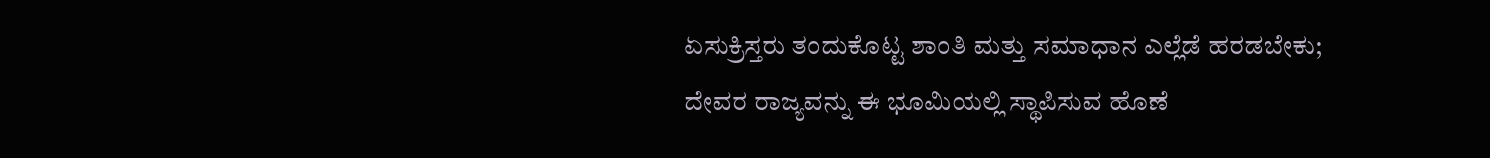ಏಸುಕ್ರಿಸ್ತರು ತಂದುಕೊಟ್ಟ ಶಾಂತಿ ಮತ್ತು ಸಮಾಧಾನ ಎಲ್ಲೆಡೆ ಹರಡಬೇಕು; ದೇವರ ರಾಜ್ಯವನ್ನು ಈ ಭೂಮಿಯಲ್ಲಿ ಸ್ಥಾಪಿಸುವ ಹೊಣೆ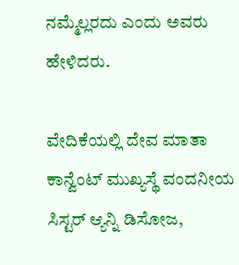ನಮ್ಮೆಲ್ಲರದು ಎಂದು ಅವರು ಹೇಳಿದರು.

ವೇದಿಕೆಯಲ್ಲಿ ದೇವ ಮಾತಾ ಕಾನ್ವೆಂಟ್ ಮುಖ್ಯಸ್ಥೆ ವಂದನೀಯ ಸಿಸ್ಟರ್ ಆ್ಯನ್ನಿ ಡಿಸೋಜ,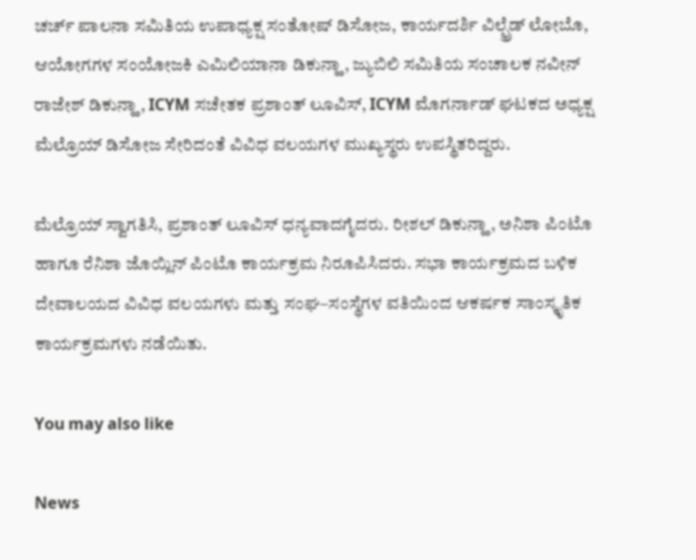ಚರ್ಚ್ ಪಾಲನಾ ಸಮಿತಿಯ ಉಪಾಧ್ಯಕ್ಷ ಸಂತೋಷ್ ಡಿಸೋಜ, ಕಾರ್ಯದರ್ಶಿ ವಿಲ್ಫ್ರೆಡ್ ಲೋಬೊ, ಆಯೋಗಗಳ ಸಂಯೋಜಕಿ ಎಮಿಲಿಯಾನಾ ಡಿಕುನ್ಹಾ, ಜ್ಯುಬಿಲಿ ಸಮಿತಿಯ ಸಂಚಾಲಕ ನವೀನ್ ರಾಜೇಶ್ ಡಿಕುನ್ಹಾ, ICYM ಸಚೇತಕ ಪ್ರಶಾಂತ್ ಲೂವಿಸ್, ICYM ಮೊಗರ್ನಾಡ್ ಘಟಕದ ಅಧ್ಯಕ್ಷ ಮೆಲ್ರೊಯ್ ಡಿಸೋಜ ಸೇರಿದಂತೆ ವಿವಿಧ ವಲಯಗಳ ಮುಖ್ಯಸ್ಥರು ಉಪಸ್ಥಿತರಿದ್ದರು.

ಮೆಲ್ರೊಯ್ ಸ್ವಾಗತಿಸಿ, ಪ್ರಶಾಂತ್ ಲೂವಿಸ್ ಧನ್ಯವಾದಗೈದರು. ರೀಶಲ್ ಡಿಕುನ್ಹಾ, ಅನಿಶಾ ಪಿಂಟೊ ಹಾಗೂ ರೆನಿಶಾ ಜೊಯ್ಲಿನ್ ಪಿಂಟೊ ಕಾರ್ಯಕ್ರಮ ನಿರೂಪಿಸಿದರು. ಸಭಾ ಕಾರ್ಯಕ್ರಮದ ಬಳಿಕ ದೇವಾಲಯದ ವಿವಿಧ ವಲಯಗಳು ಮತ್ತು ಸಂಘ–ಸಂಸ್ಥೆಗಳ ವತಿಯಿಂದ ಆಕರ್ಷಕ ಸಾಂಸ್ಕೃತಿಕ ಕಾರ್ಯಕ್ರಮಗಳು ನಡೆಯಿತು.

You may also like

News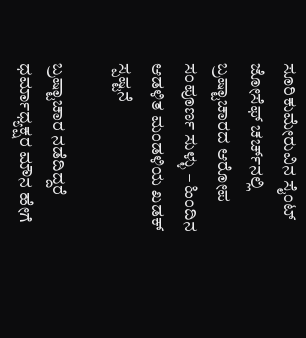ಸೂರಿಕುಮೇರುವಿನ ಸೈಂಟ್ ಜೋಸೆಫ್ ಚರ್ಚ್‌ನಲ್ಲಿ ಬ್ರಷ್ಟಾಚಾರದ ಆರೋಪ ಸಂಪೂರ್ಣ ಸುಳ್ಳು – ಹಿಂದಿನ ಆಡಳಿತ ಮಂಡಳಿಯ ಖಡಕ್ ಸ್ಪಷ್ಟನೆ

ಬ್ರಷ್ಟಾಚಾರ ನಡೆದಿದ್ದರೆ ಧರ್ಮಾಧ್ಯಕ್ಷರ ಮೌನ ಹೇಗೆ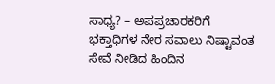ಸಾಧ್ಯ? – ಅಪಪ್ರಚಾರಕರಿಗೆ ಭಕ್ತಾಧಿಗಳ ನೇರ ಸವಾಲು ನಿಷ್ಟಾವಂತ ಸೇವೆ ನೀಡಿದ ಹಿಂದಿನ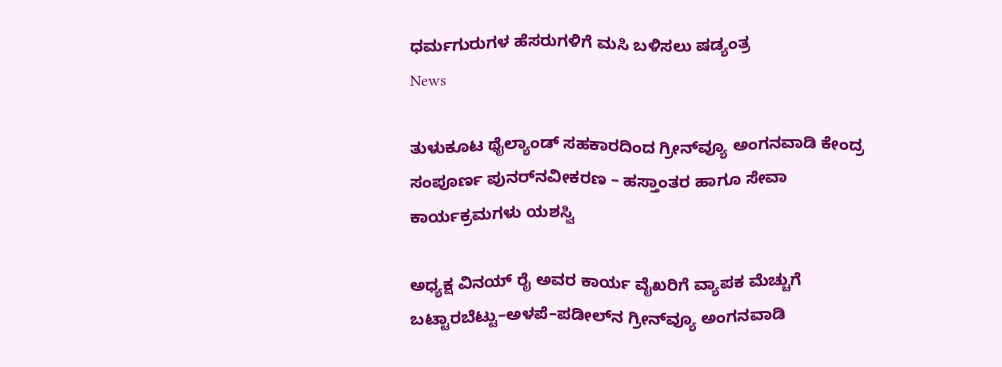ಧರ್ಮಗುರುಗಳ ಹೆಸರುಗಳಿಗೆ ಮಸಿ ಬಳಿಸಲು ಷಡ್ಯಂತ್ರ
News

ತುಳುಕೂಟ ಥೈಲ್ಯಾಂಡ್ ಸಹಕಾರದಿಂದ ಗ್ರೀನ್‌ವ್ಯೂ ಅಂಗನವಾಡಿ ಕೇಂದ್ರ ಸಂಪೂರ್ಣ ಪುನರ್‌ನವೀಕರಣ – ಹಸ್ತಾಂತರ ಹಾಗೂ ಸೇವಾ ಕಾರ್ಯಕ್ರಮಗಳು ಯಶಸ್ವಿ

ಅಧ್ಯಕ್ಷ ವಿನಯ್ ರೈ ಅವರ ಕಾರ್ಯ ವೈಖರಿಗೆ ವ್ಯಾಪಕ ಮೆಚ್ಚುಗೆ ಬಟ್ಟಾರಬೆಟ್ಟು–ಅಳಪೆ–ಪಡೀಲ್‌ನ ಗ್ರೀನ್‌ವ್ಯೂ ಅಂಗನವಾಡಿ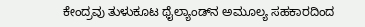ಕೇಂದ್ರವು ತುಳುಕೂಟ ಥೈಲ್ಯಾಂಡ್‌ನ ಅಮೂಲ್ಯ ಸಹಕಾರದಿಂದ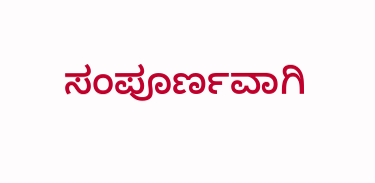ಸಂಪೂರ್ಣವಾಗಿ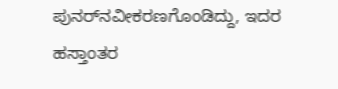ಪುನರ್‌ನವೀಕರಣಗೊಂಡಿದ್ದು, ಇದರ ಹಸ್ತಾಂತರ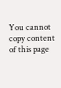You cannot copy content of this page